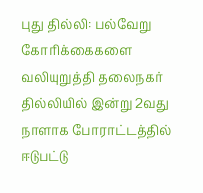புது தில்லி: பல்வேறு கோரிக்கைகளை வலியுறுத்தி தலைநகர் தில்லியில் இன்று 2வது நாளாக போராட்டத்தில் ஈடுபட்டு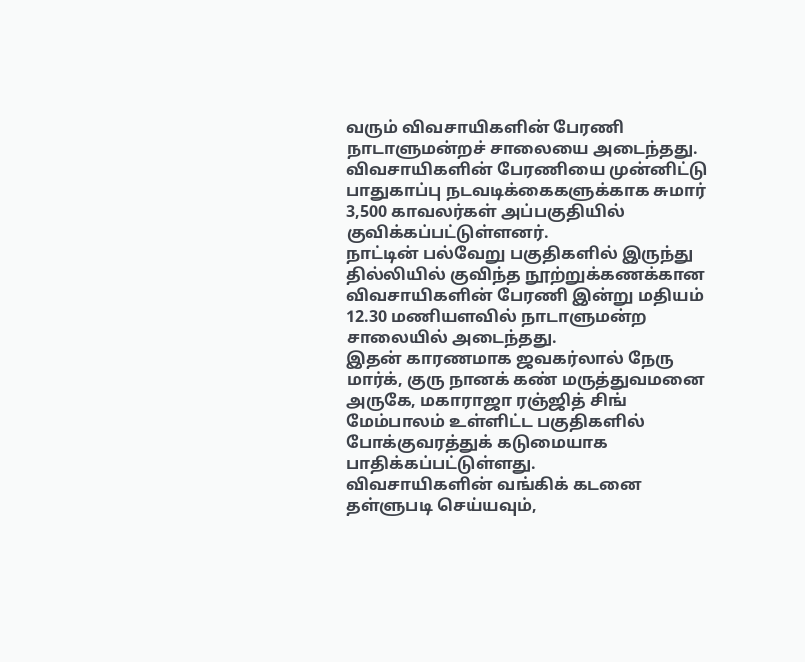வரும் விவசாயிகளின் பேரணி நாடாளுமன்றச் சாலையை அடைந்தது.
விவசாயிகளின் பேரணியை முன்னிட்டு பாதுகாப்பு நடவடிக்கைகளுக்காக சுமார் 3,500 காவலர்கள் அப்பகுதியில் குவிக்கப்பட்டுள்ளனர்.
நாட்டின் பல்வேறு பகுதிகளில் இருந்து தில்லியில் குவிந்த நூற்றுக்கணக்கான விவசாயிகளின் பேரணி இன்று மதியம் 12.30 மணியளவில் நாடாளுமன்ற சாலையில் அடைந்தது.
இதன் காரணமாக ஜவகர்லால் நேரு மார்க், குரு நானக் கண் மருத்துவமனை அருகே, மகாராஜா ரஞ்ஜித் சிங் மேம்பாலம் உள்ளிட்ட பகுதிகளில் போக்குவரத்துக் கடுமையாக பாதிக்கப்பட்டுள்ளது.
விவசாயிகளின் வங்கிக் கடனை தள்ளுபடி செய்யவும்,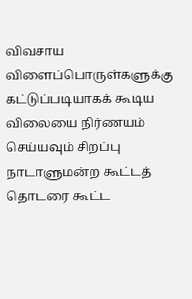விவசாய விளைப்பொருள்களுக்கு கட்டுப்படியாகக் கூடிய விலையை நிர்ணயம் செய்யவும் சிறப்பு நாடாளுமன்ற கூட்டத் தொடரை கூட்ட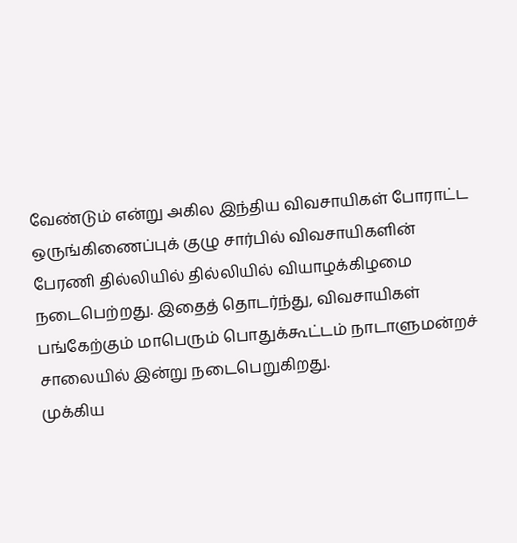வேண்டும் என்று அகில இந்திய விவசாயிகள் போராட்ட ஒருங்கிணைப்புக் குழு சார்பில் விவசாயிகளின் பேரணி தில்லியில் தில்லியில் வியாழக்கிழமை நடைபெற்றது. இதைத் தொடர்ந்து, விவசாயிகள் பங்கேற்கும் மாபெரும் பொதுக்கூட்டம் நாடாளுமன்றச் சாலையில் இன்று நடைபெறுகிறது.
முக்கிய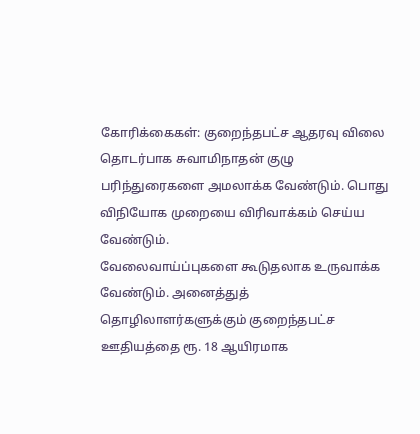கோரிக்கைகள்: குறைந்தபட்ச ஆதரவு விலை தொடர்பாக சுவாமிநாதன் குழு பரிந்துரைகளை அமலாக்க வேண்டும். பொது விநியோக முறையை விரிவாக்கம் செய்ய வேண்டும்.
வேலைவாய்ப்புகளை கூடுதலாக உருவாக்க வேண்டும். அனைத்துத் தொழிலாளர்களுக்கும் குறைந்தபட்ச ஊதியத்தை ரூ. 18 ஆயிரமாக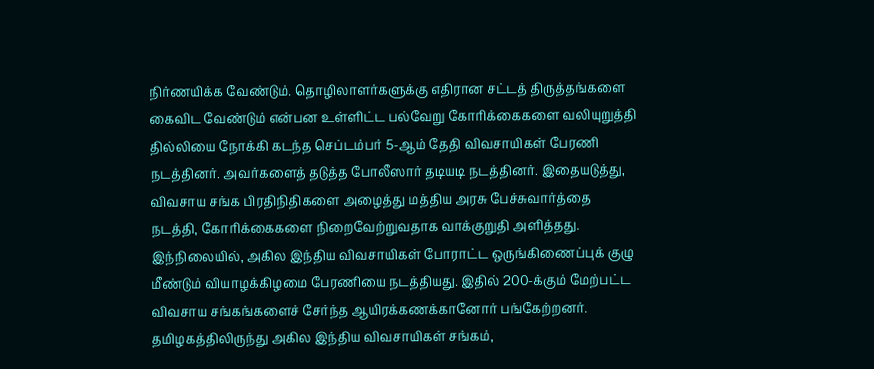நிர்ணயிக்க வேண்டும். தொழிலாளர்களுக்கு எதிரான சட்டத் திருத்தங்களை கைவிட வேண்டும் என்பன உள்ளிட்ட பல்வேறு கோரிக்கைகளை வலியுறுத்தி தில்லியை நோக்கி கடந்த செப்டம்பர் 5-ஆம் தேதி விவசாயிகள் பேரணி நடத்தினர். அவர்களைத் தடுத்த போலீஸார் தடியடி நடத்தினர். இதையடுத்து, விவசாய சங்க பிரதிநிதிகளை அழைத்து மத்திய அரசு பேச்சுவார்த்தை நடத்தி, கோரிக்கைகளை நிறைவேற்றுவதாக வாக்குறுதி அளித்தது.
இந்நிலையில், அகில இந்திய விவசாயிகள் போராட்ட ஒருங்கிணைப்புக் குழு மீண்டும் வியாழக்கிழமை பேரணியை நடத்தியது. இதில் 200-க்கும் மேற்பட்ட விவசாய சங்கங்களைச் சேர்ந்த ஆயிரக்கணக்கானோர் பங்கேற்றனர்.
தமிழகத்திலிருந்து அகில இந்திய விவசாயிகள் சங்கம்,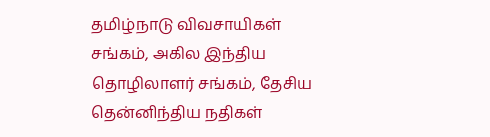தமிழ்நாடு விவசாயிகள் சங்கம், அகில இந்திய தொழிலாளர் சங்கம், தேசிய தென்னிந்திய நதிகள்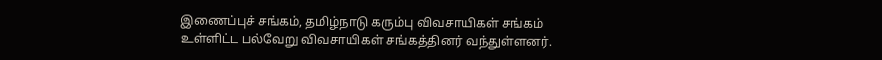இணைப்புச் சங்கம், தமிழ்நாடு கரும்பு விவசாயிகள் சங்கம் உள்ளிட்ட பல்வேறு விவசாயிகள் சங்கத்தினர் வந்துள்ளனர்.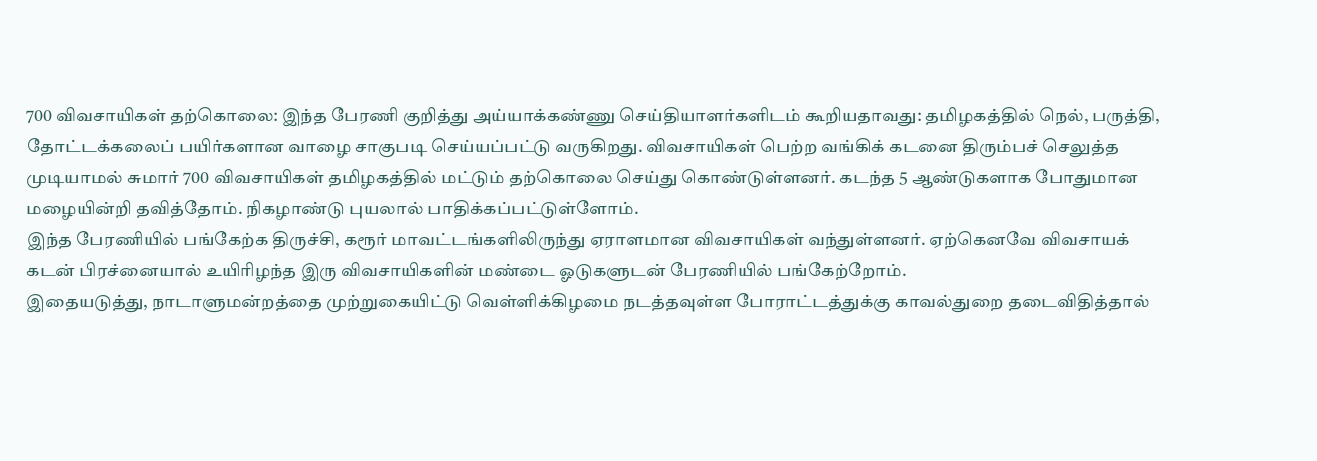700 விவசாயிகள் தற்கொலை: இந்த பேரணி குறித்து அய்யாக்கண்ணு செய்தியாளர்களிடம் கூறியதாவது: தமிழகத்தில் நெல், பருத்தி, தோட்டக்கலைப் பயிர்களான வாழை சாகுபடி செய்யப்பட்டு வருகிறது. விவசாயிகள் பெற்ற வங்கிக் கடனை திரும்பச் செலுத்த முடியாமல் சுமார் 700 விவசாயிகள் தமிழகத்தில் மட்டும் தற்கொலை செய்து கொண்டுள்ளனர். கடந்த 5 ஆண்டுகளாக போதுமான மழையின்றி தவித்தோம். நிகழாண்டு புயலால் பாதிக்கப்பட்டுள்ளோம்.
இந்த பேரணியில் பங்கேற்க திருச்சி, கரூர் மாவட்டங்களிலிருந்து ஏராளமான விவசாயிகள் வந்துள்ளனர். ஏற்கெனவே விவசாயக் கடன் பிரச்னையால் உயிரிழந்த இரு விவசாயிகளின் மண்டை ஓடுகளுடன் பேரணியில் பங்கேற்றோம்.
இதையடுத்து, நாடாளுமன்றத்தை முற்றுகையிட்டு வெள்ளிக்கிழமை நடத்தவுள்ள போராட்டத்துக்கு காவல்துறை தடைவிதித்தால்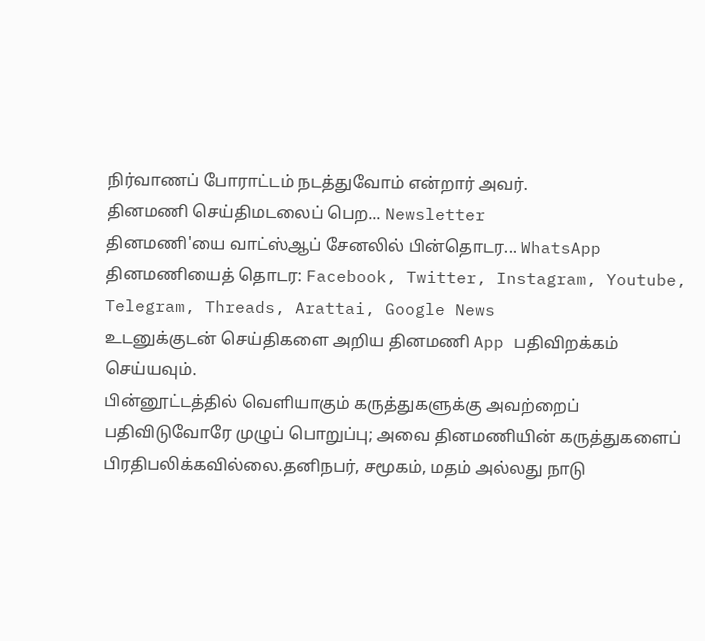நிர்வாணப் போராட்டம் நடத்துவோம் என்றார் அவர்.
தினமணி செய்திமடலைப் பெற... Newsletter
தினமணி'யை வாட்ஸ்ஆப் சேனலில் பின்தொடர... WhatsApp
தினமணியைத் தொடர: Facebook, Twitter, Instagram, Youtube, Telegram, Threads, Arattai, Google News
உடனுக்குடன் செய்திகளை அறிய தினமணி App பதிவிறக்கம் செய்யவும்.
பின்னூட்டத்தில் வெளியாகும் கருத்துகளுக்கு அவற்றைப் பதிவிடுவோரே முழுப் பொறுப்பு; அவை தினமணியின் கருத்துகளைப் பிரதிபலிக்கவில்லை.தனிநபர், சமூகம், மதம் அல்லது நாடு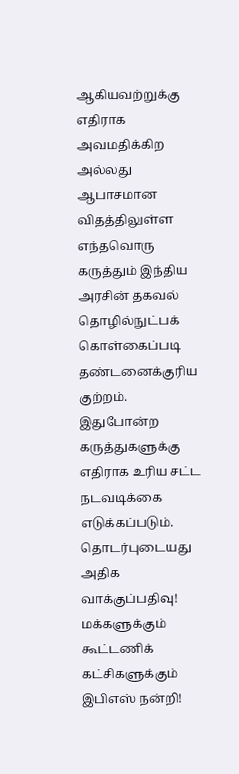ஆகியவற்றுக்கு எதிராக அவமதிக்கிற அல்லது ஆபாசமான விதத்திலுள்ள எந்தவொரு கருத்தும் இந்திய அரசின் தகவல் தொழில்நுட்பக் கொள்கைப்படி தண்டனைக்குரிய குற்றம். இதுபோன்ற கருத்துகளுக்கு எதிராக உரிய சட்ட நடவடிக்கை எடுக்கப்படும்.
தொடர்புடையது
அதிக வாக்குப்பதிவு! மக்களுக்கும் கூட்டணிக் கட்சிகளுக்கும் இபிஎஸ் நன்றி!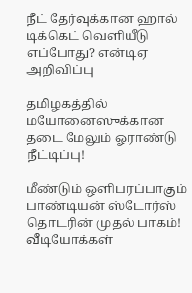நீட் தேர்வுக்கான ஹால் டிக்கெட் வெளியீடு எப்போது? என்டிஏ அறிவிப்பு

தமிழகத்தில் மயோனைஸுக்கான தடை மேலும் ஓராண்டு நீட்டிப்பு!

மீண்டும் ஒளிபரப்பாகும் பாண்டியன் ஸ்டோர்ஸ் தொடரின் முதல் பாகம்!
வீடியோக்கள்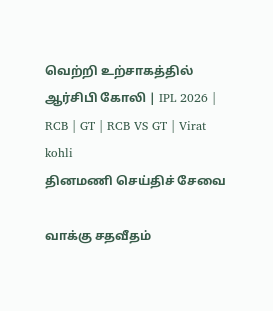வெற்றி உற்சாகத்தில் ஆர்சிபி கோலி | IPL 2026 | RCB | GT | RCB VS GT | Virat kohli
தினமணி செய்திச் சேவை

வாக்கு சதவீதம்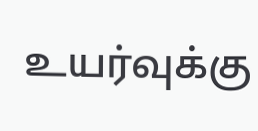உயர்வுக்கு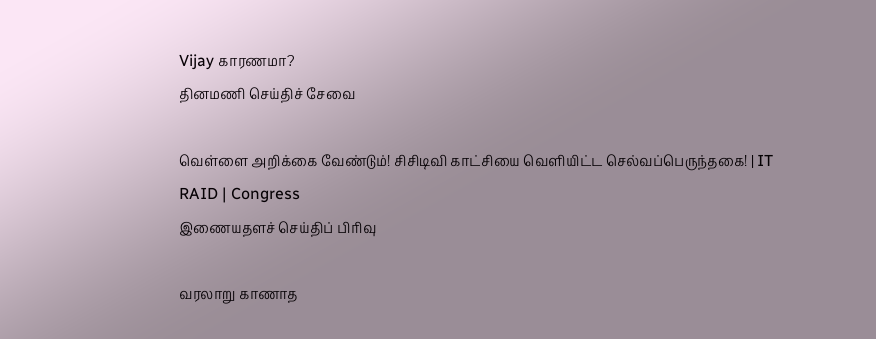Vijay காரணமா?
தினமணி செய்திச் சேவை

வெள்ளை அறிக்கை வேண்டும்! சிசிடிவி காட்சியை வெளியிட்ட செல்வப்பெருந்தகை! | IT RAID | Congress
இணையதளச் செய்திப் பிரிவு

வரலாறு காணாத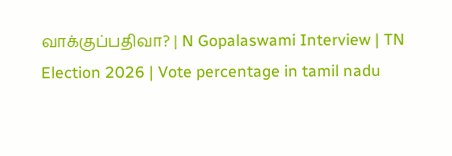வாக்குப்பதிவா? | N Gopalaswami Interview | TN Election 2026 | Vote percentage in tamil nadu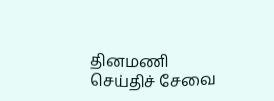தினமணி செய்திச் சேவை